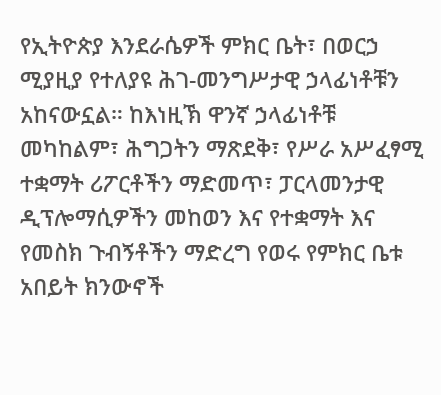የኢትዮጵያ እንደራሴዎች ምክር ቤት፣ በወርኃ ሚያዚያ የተለያዩ ሕገ-መንግሥታዊ ኃላፊነቶቹን አከናውኗል። ከእነዚኽ ዋንኛ ኃላፊነቶቹ መካከልም፣ ሕግጋትን ማጽደቅ፣ የሥራ አሥፈፃሚ ተቋማት ሪፖርቶችን ማድመጥ፣ ፓርላመንታዊ ዲፕሎማሲዎችን መከወን እና የተቋማት እና የመስክ ጉብኝቶችን ማድረግ የወሩ የምክር ቤቱ አበይት ክንውኖች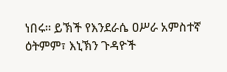ነበሩ። ይኽች የእንደራሴ ዐሥራ አምስተኛ ዕትምም፣ እኒኽን ጉዳዮች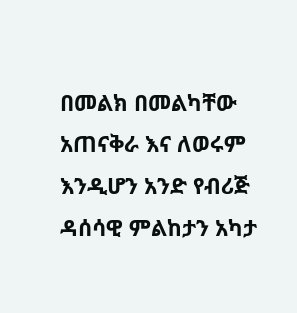በመልክ በመልካቸው አጠናቅራ እና ለወሩም እንዲሆን አንድ የብሪጅ ዳሰሳዊ ምልከታን አካታ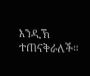እንዲኽ ተጠናቅራለች።